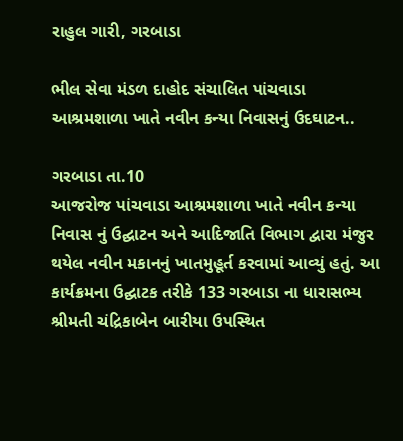રાહુલ ગારી, ગરબાડા

ભીલ સેવા મંડળ દાહોદ સંચાલિત પાંચવાડા આશ્રમશાળા ખાતે નવીન કન્યા નિવાસનું ઉદઘાટન..

ગરબાડા તા.10
આજરોજ પાંચવાડા આશ્રમશાળા ખાતે નવીન કન્યા નિવાસ નું ઉદ્ઘાટન અને આદિજાતિ વિભાગ દ્વારા મંજુર થયેલ નવીન મકાનનું ખાતમુહૂર્ત કરવામાં આવ્યું હતું. આ કાર્યક્રમના ઉદ્ઘાટક તરીકે 133 ગરબાડા ના ધારાસભ્ય શ્રીમતી ચંદ્રિકાબેન બારીયા ઉપસ્થિત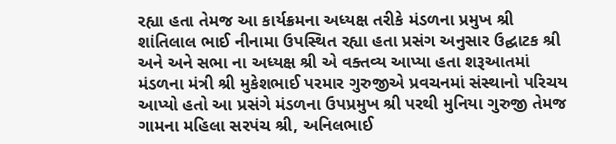રહ્યા હતા તેમજ આ કાર્યક્રમના અધ્યક્ષ તરીકે મંડળના પ્રમુખ શ્રી શાંતિલાલ ભાઈ નીનામા ઉપસ્થિત રહ્યા હતા પ્રસંગ અનુસાર ઉદ્ઘાટક શ્રી અને અને સભા ના અધ્યક્ષ શ્રી એ વક્તવ્ય આપ્યા હતા શરૂઆતમાં મંડળના મંત્રી શ્રી મુકેશભાઈ પરમાર ગુરુજીએ પ્રવચનમાં સંસ્થાનો પરિચય આપ્યો હતો આ પ્રસંગે મંડળના ઉપપ્રમુખ શ્રી પરથી મુનિયા ગુરુજી તેમજ ગામના મહિલા સરપંચ શ્રી, અનિલભાઈ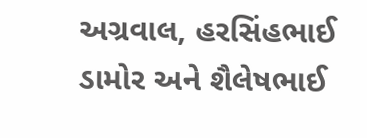અગ્રવાલ, હરસિંહભાઈ ડામોર અને શૈલેષભાઈ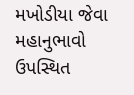મખોડીયા જેવા મહાનુભાવો ઉપસ્થિત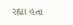રહ્યા હતા